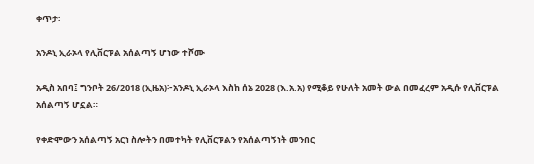ቀጥታ፡

አንዶኒ ኢራኦላ የሊቨርፑል አሰልጣኝ ሆነው ተሾሙ

አዲስ አበባ፤ ግንቦት 26/2018 (ኢዜአ)፦አንዶኒ ኢራኦላ እስከ ሰኔ 2028 (እ.አ.አ) የሚቆይ የሁለት አመት ውል በመፈረም አዲሱ የሊቨርፑል አሰልጣኝ ሆኗል።

የቀድሞውን አሰልጣኝ አርነ ስሎትን በመተካት የሊቨርፑልን የአሰልጣኝነት መንበር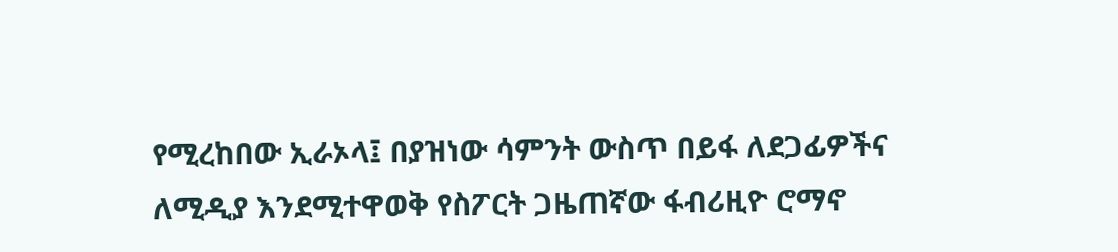የሚረከበው ኢራኦላ፤ በያዝነው ሳምንት ውስጥ በይፋ ለደጋፊዎችና ለሚዲያ እንደሚተዋወቅ የስፖርት ጋዜጠኛው ፋብሪዚዮ ሮማኖ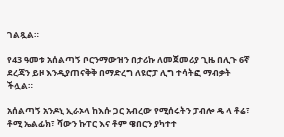ገልጿል።

የ43 ዓመቱ አሰልጣኝ ቦርንማውዝን በታሪኩ ለመጀመሪያ ጊዜ በሊጉ 6ኛ ደረጃን ይዞ እንዲያጠናቅቅ በማድረግ ለዩሮፓ ሊግ ተሳትፎ ማብቃት ችሏል።

አሰልጣኝ አንዶኒ ኢራኦላ ከእሱ ጋር አብረው የሚሰሩትን ፓብሎ ዴ ላ ቶሬ፣ ቶሚ ኤልፊክ፣ ሻውን ኩፐር እና ቶም ዌበርን ያካተተ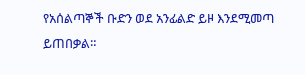የአሰልጣኞች ቡድን ወደ አንፊልድ ይዞ እንደሚመጣ ይጠበቃል።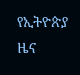የኢትዮጵያ ዜና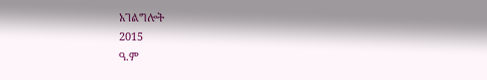አገልግሎት
2015
ዓ.ም